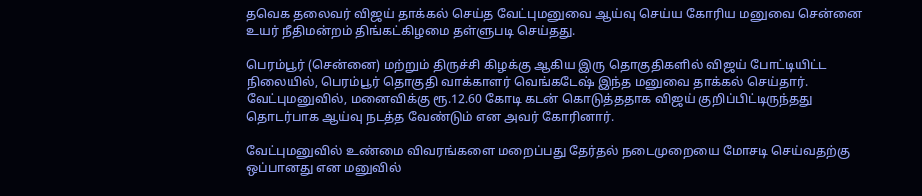தவெக தலைவர் விஜய் தாக்கல் செய்த வேட்புமனுவை ஆய்வு செய்ய கோரிய மனுவை சென்னை உயர் நீதிமன்றம் திங்கட்கிழமை தள்ளுபடி செய்தது.

பெரம்பூர் (சென்னை) மற்றும் திருச்சி கிழக்கு ஆகிய இரு தொகுதிகளில் விஜய் போட்டியிட்ட நிலையில், பெரம்பூர் தொகுதி வாக்காளர் வெங்கடேஷ் இந்த மனுவை தாக்கல் செய்தார். வேட்புமனுவில், மனைவிக்கு ரூ.12.60 கோடி கடன் கொடுத்ததாக விஜய் குறிப்பிட்டிருந்தது தொடர்பாக ஆய்வு நடத்த வேண்டும் என அவர் கோரினார்.

வேட்புமனுவில் உண்மை விவரங்களை மறைப்பது தேர்தல் நடைமுறையை மோசடி செய்வதற்கு ஒப்பானது என மனுவில்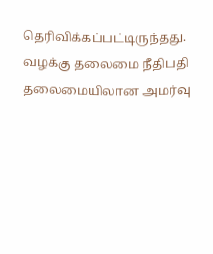தெரிவிக்கப்பட்டிருந்தது. வழக்கு தலைமை நீதிபதி தலைமையிலான அமர்வு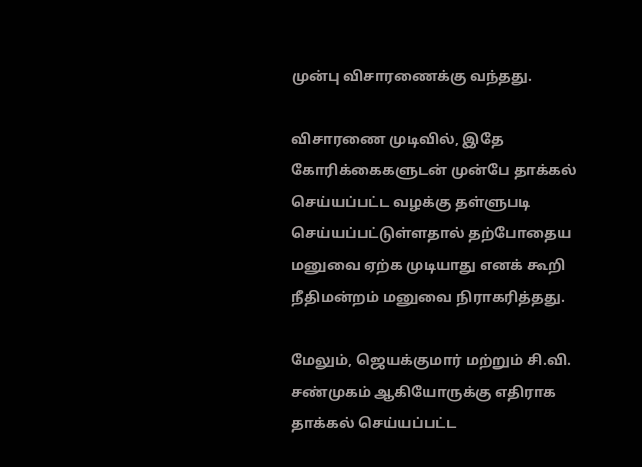முன்பு விசாரணைக்கு வந்தது.

விசாரணை முடிவில், இதே கோரிக்கைகளுடன் முன்பே தாக்கல் செய்யப்பட்ட வழக்கு தள்ளுபடி செய்யப்பட்டுள்ளதால் தற்போதைய மனுவை ஏற்க முடியாது எனக் கூறி நீதிமன்றம் மனுவை நிராகரித்தது.

மேலும், ஜெயக்குமார் மற்றும் சி.வி. சண்முகம் ஆகியோருக்கு எதிராக தாக்கல் செய்யப்பட்ட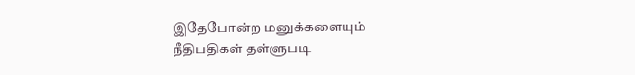இதேபோன்ற மனுக்களையும் நீதிபதிகள் தள்ளுபடி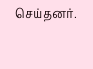செய்தனர்.